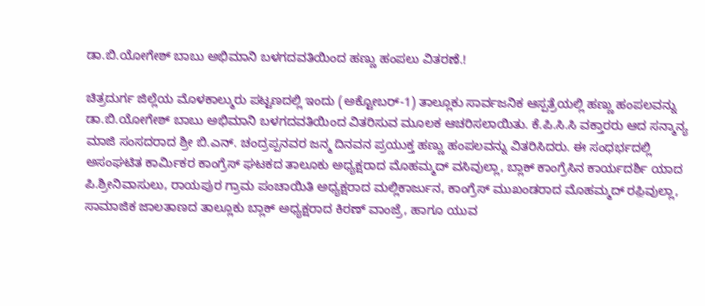ಡಾ.ಬಿ.ಯೋಗೇಶ್ ಬಾಬು ಅಭಿಮಾನಿ ಬಳಗದವತಿಯಿಂದ ಹಣ್ಣು ಹಂಪಲು ವಿತರಣೆ.!

ಚಿತ್ರದುರ್ಗ ಜಿಲ್ಲೆಯ ಮೊಳಕಾಲ್ಮುರು ಪಟ್ಟಣದಲ್ಲಿ ಇಂದು (ಅಕ್ಟೋಬರ್-1) ತಾಲ್ಲೂಕು ಸಾರ್ವಜನಿಕ ಆಸ್ಪತ್ರೆಯಲ್ಲಿ ಹಣ್ಣು ಹಂಪಲವನ್ನು ಡಾ.ಬಿ.ಯೋಗೇಶ್ ಬಾಬು ಅಭಿಮಾನಿ ಬಳಗದವತಿಯಿಂದ ವಿತರಿಸುವ ಮೂಲಕ ಆಚರಿಸಲಾಯಿತು. ಕೆ.ಪಿ.ಸಿ.ಸಿ ವಕ್ತಾರರು ಆದ ಸನ್ಮಾನ್ಯ ಮಾಜಿ ಸಂಸದರಾದ ಶ್ರೀ ಬಿ.ಎನ್‌. ಚಂದ್ರಪ್ಪನವರ ಜನ್ಮ ದಿನವನ ಪ್ರಯುಕ್ತ ಹಣ್ಣು ಹಂಪಲವನ್ನು ವಿತರಿಸಿದರು. ಈ ಸಂಧರ್ಭದಲ್ಲಿ ಅಸಂಘಟಿತ ಕಾರ್ಮಿಕರ ಕಾಂಗ್ರೆಸ್ ಘಟಕದ ತಾಲೂಕು ಅಧ್ಯಕ್ಷರಾದ ಮೊಹಮ್ಮದ್ ವಸಿವುಲ್ಲಾ, ಬ್ಲಾಕ್ ಕಾಂಗ್ರೆಸಿನ ಕಾರ್ಯದರ್ಶಿ ಯಾದ ಪಿ.ಶ್ರೀನಿವಾಸುಲು, ರಾಯಪುರ ಗ್ರಾಮ ಪಂಚಾಯಿತಿ ಅಧ್ಯಕ್ಷರಾದ ಮಲ್ಲಿಕಾರ್ಜುನ, ಕಾಂಗ್ರೆಸ್ ಮುಖಂಡರಾದ ಮೊಹಮ್ಮದ್ ರಫ಼ಿವುಲ್ಲಾ, ಸಾಮಾಜಿಕ ಜಾಲತಾಣದ ತಾಲ್ಲೂಕು ಬ್ಲಾಕ್ ಅಧ್ಯಕ್ಷರಾದ ಕಿರಣ್ ವಾಂಜ್ರೆ, ಹಾಗೂ ಯುವ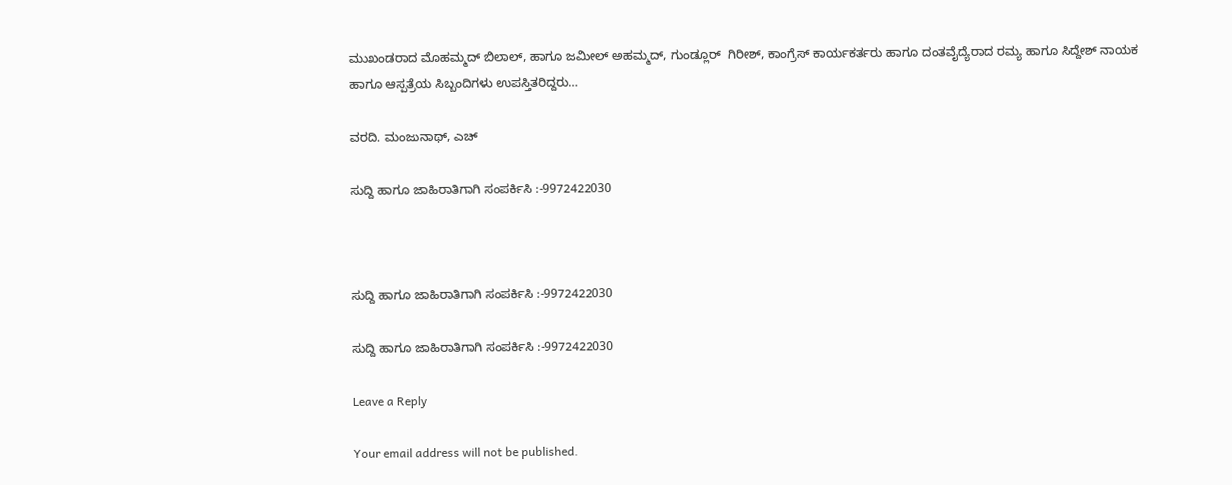ಮುಖಂಡರಾದ ಮೊಹಮ್ಮದ್ ಬಿಲಾಲ್, ಹಾಗೂ ಜಮೀಲ್ ಅಹಮ್ಮದ್, ಗುಂಡ್ಲೂರ್  ಗಿರೀಶ್, ಕಾಂಗ್ರೆಸ್ ಕಾರ್ಯಕರ್ತರು ಹಾಗೂ ದಂತವೈದ್ಯೆರಾದ ರಮ್ಯ ಹಾಗೂ ಸಿದ್ದೇಶ್ ನಾಯಕ ಹಾಗೂ ಆಸ್ಪತ್ರೆಯ ಸಿಬ್ಬಂದಿಗಳು ಉಪಸ್ತಿತರಿದ್ದರು…

ವರದಿ. ಮಂಜುನಾಥ್, ಎಚ್

ಸುದ್ದಿ ಹಾಗೂ ಜಾಹಿರಾತಿಗಾಗಿ ಸಂಪರ್ಕಿಸಿ :-9972422030



ಸುದ್ದಿ ಹಾಗೂ ಜಾಹಿರಾತಿಗಾಗಿ ಸಂಪರ್ಕಿಸಿ :-9972422030

ಸುದ್ದಿ ಹಾಗೂ ಜಾಹಿರಾತಿಗಾಗಿ ಸಂಪರ್ಕಿಸಿ :-9972422030

Leave a Reply

Your email address will not be published.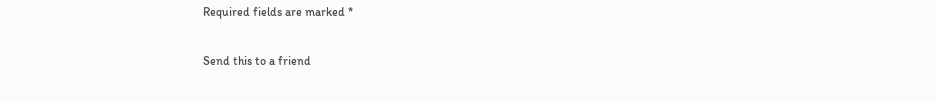Required fields are marked *

Send this to a friend